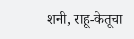शनी, राहू-केतूचा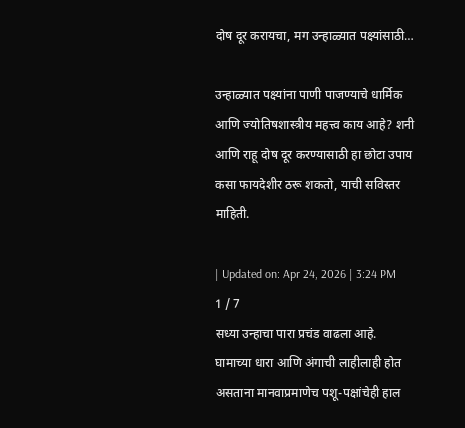दोष दूर करायचा, मग उन्हाळ्यात पक्ष्यांसाठी…

उन्हाळ्यात पक्ष्यांना पाणी पाजण्याचे धार्मिक आणि ज्योतिषशास्त्रीय महत्त्व काय आहे? शनी आणि राहू दोष दूर करण्यासाठी हा छोटा उपाय कसा फायदेशीर ठरू शकतो, याची सविस्तर माहिती.

| Updated on: Apr 24, 2026 | 3:24 PM
1 / 7
सध्या उन्हाचा पारा प्रचंड वाढला आहे. घामाच्या धारा आणि अंगाची लाहीलाही होत असताना मानवाप्रमाणेच पशू-पक्षांचेही हाल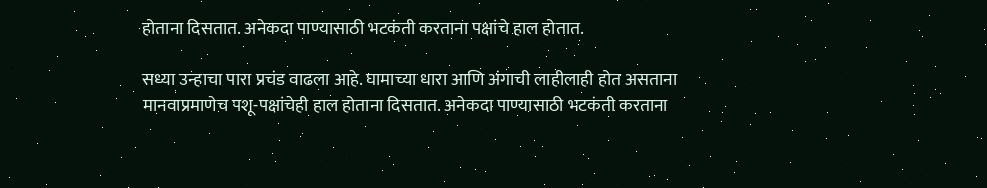होताना दिसतात. अनेकदा पाण्यासाठी भटकंती करताना पक्षांचे हाल होतात.

सध्या उन्हाचा पारा प्रचंड वाढला आहे. घामाच्या धारा आणि अंगाची लाहीलाही होत असताना मानवाप्रमाणेच पशू-पक्षांचेही हाल होताना दिसतात. अनेकदा पाण्यासाठी भटकंती करताना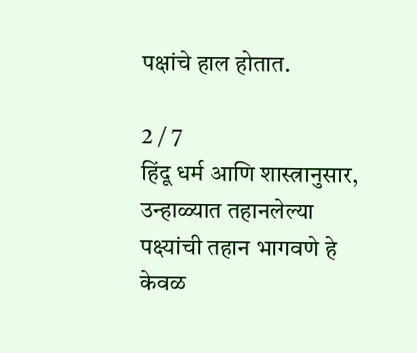पक्षांचे हाल होतात.

2 / 7
हिंदू धर्म आणि शास्त्रानुसार, उन्हाळ्यात तहानलेल्या पक्ष्यांची तहान भागवणे हे केवळ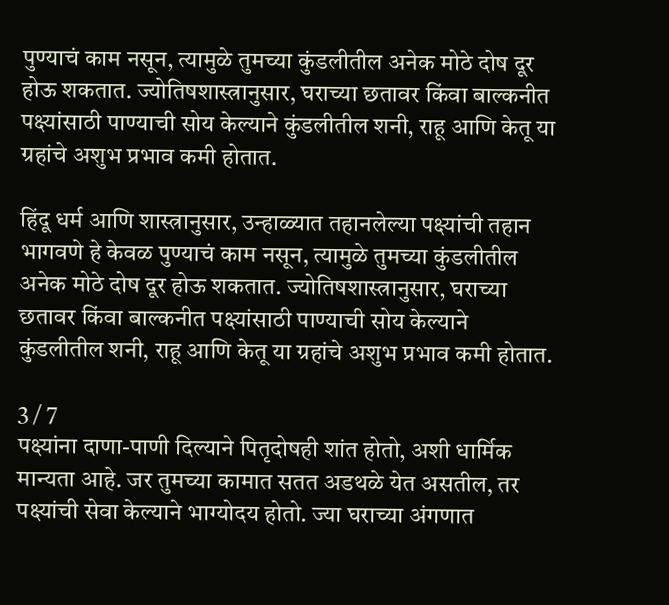पुण्याचं काम नसून, त्यामुळे तुमच्या कुंडलीतील अनेक मोठे दोष दूर होऊ शकतात. ज्योतिषशास्त्रानुसार, घराच्या छतावर किंवा बाल्कनीत पक्ष्यांसाठी पाण्याची सोय केल्याने कुंडलीतील शनी, राहू आणि केतू या ग्रहांचे अशुभ प्रभाव कमी होतात.

हिंदू धर्म आणि शास्त्रानुसार, उन्हाळ्यात तहानलेल्या पक्ष्यांची तहान भागवणे हे केवळ पुण्याचं काम नसून, त्यामुळे तुमच्या कुंडलीतील अनेक मोठे दोष दूर होऊ शकतात. ज्योतिषशास्त्रानुसार, घराच्या छतावर किंवा बाल्कनीत पक्ष्यांसाठी पाण्याची सोय केल्याने कुंडलीतील शनी, राहू आणि केतू या ग्रहांचे अशुभ प्रभाव कमी होतात.

3 / 7
पक्ष्यांना दाणा-पाणी दिल्याने पितृदोषही शांत होतो, अशी धार्मिक मान्यता आहे. जर तुमच्या कामात सतत अडथळे येत असतील, तर पक्ष्यांची सेवा केल्याने भाग्योदय होतो. ज्या घराच्या अंगणात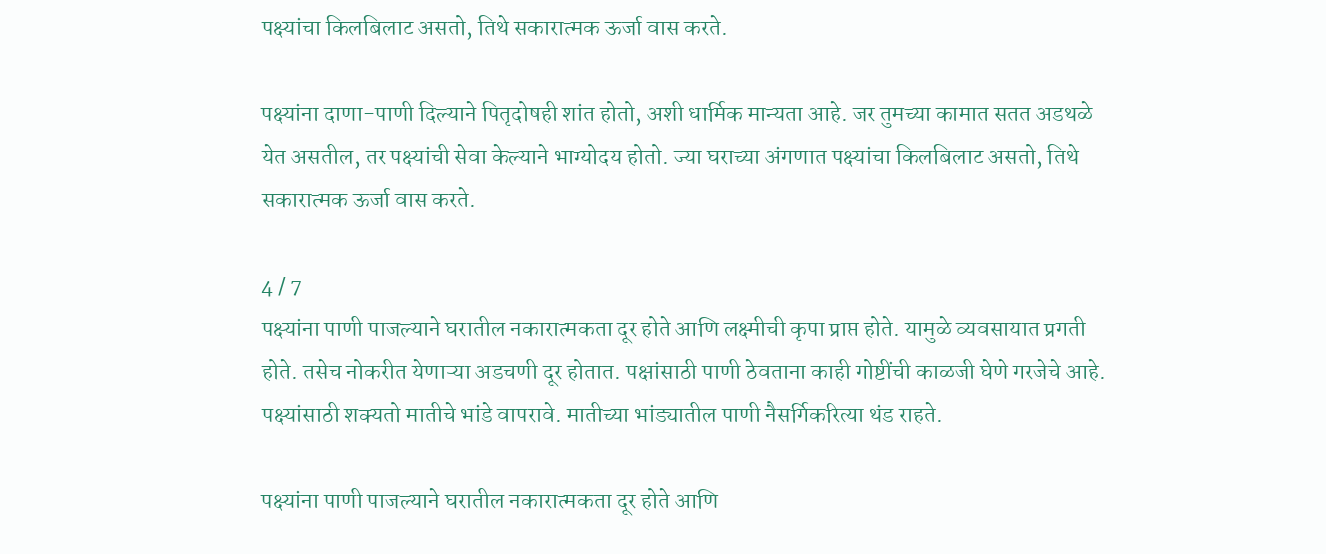पक्ष्यांचा किलबिलाट असतो, तिथे सकारात्मक ऊर्जा वास करते.

पक्ष्यांना दाणा-पाणी दिल्याने पितृदोषही शांत होतो, अशी धार्मिक मान्यता आहे. जर तुमच्या कामात सतत अडथळे येत असतील, तर पक्ष्यांची सेवा केल्याने भाग्योदय होतो. ज्या घराच्या अंगणात पक्ष्यांचा किलबिलाट असतो, तिथे सकारात्मक ऊर्जा वास करते.

4 / 7
पक्ष्यांना पाणी पाजल्याने घरातील नकारात्मकता दूर होते आणि लक्ष्मीची कृपा प्राप्त होते. यामुळे व्यवसायात प्रगती होते. तसेच नोकरीत येणाऱ्या अडचणी दूर होतात. पक्षांसाठी पाणी ठेवताना काही गोष्टींची काळजी घेणे गरजेचे आहे. पक्ष्यांसाठी शक्यतो मातीचे भांडे वापरावे. मातीच्या भांड्यातील पाणी नैसर्गिकरित्या थंड राहते.

पक्ष्यांना पाणी पाजल्याने घरातील नकारात्मकता दूर होते आणि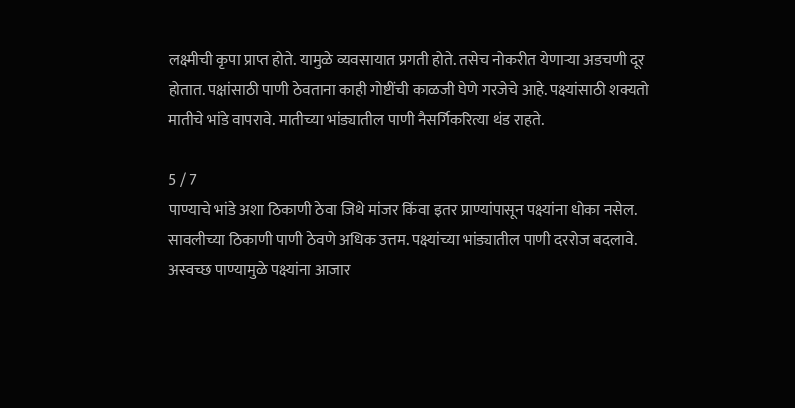लक्ष्मीची कृपा प्राप्त होते. यामुळे व्यवसायात प्रगती होते. तसेच नोकरीत येणाऱ्या अडचणी दूर होतात. पक्षांसाठी पाणी ठेवताना काही गोष्टींची काळजी घेणे गरजेचे आहे. पक्ष्यांसाठी शक्यतो मातीचे भांडे वापरावे. मातीच्या भांड्यातील पाणी नैसर्गिकरित्या थंड राहते.

5 / 7
पाण्याचे भांडे अशा ठिकाणी ठेवा जिथे मांजर किंवा इतर प्राण्यांपासून पक्ष्यांना धोका नसेल. सावलीच्या ठिकाणी पाणी ठेवणे अधिक उत्तम. पक्ष्यांच्या भांड्यातील पाणी दररोज बदलावे. अस्वच्छ पाण्यामुळे पक्ष्यांना आजार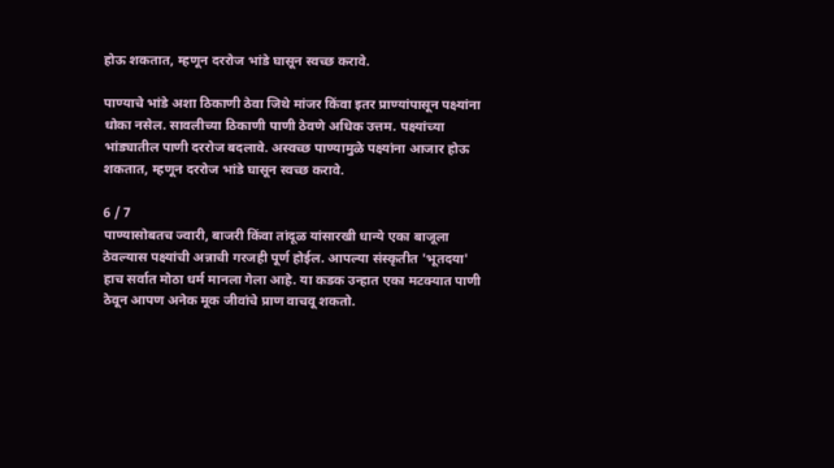होऊ शकतात, म्हणून दररोज भांडे घासून स्वच्छ करावे.

पाण्याचे भांडे अशा ठिकाणी ठेवा जिथे मांजर किंवा इतर प्राण्यांपासून पक्ष्यांना धोका नसेल. सावलीच्या ठिकाणी पाणी ठेवणे अधिक उत्तम. पक्ष्यांच्या भांड्यातील पाणी दररोज बदलावे. अस्वच्छ पाण्यामुळे पक्ष्यांना आजार होऊ शकतात, म्हणून दररोज भांडे घासून स्वच्छ करावे.

6 / 7
पाण्यासोबतच ज्वारी, बाजरी किंवा तांदूळ यांसारखी धान्ये एका बाजूला ठेवल्यास पक्ष्यांची अन्नाची गरजही पूर्ण होईल. आपल्या संस्कृतीत 'भूतदया' हाच सर्वात मोठा धर्म मानला गेला आहे. या कडक उन्हात एका मटक्यात पाणी ठेवून आपण अनेक मूक जीवांचे प्राण वाचवू शकतो.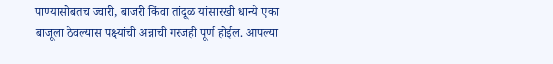पाण्यासोबतच ज्वारी, बाजरी किंवा तांदूळ यांसारखी धान्ये एका बाजूला ठेवल्यास पक्ष्यांची अन्नाची गरजही पूर्ण होईल. आपल्या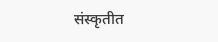संस्कृतीत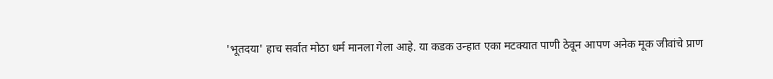'भूतदया' हाच सर्वात मोठा धर्म मानला गेला आहे. या कडक उन्हात एका मटक्यात पाणी ठेवून आपण अनेक मूक जीवांचे प्राण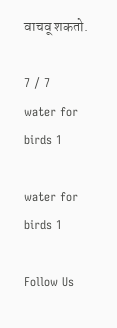वाचवू शकतो.

7 / 7
water for birds 1

water for birds 1

Follow Us